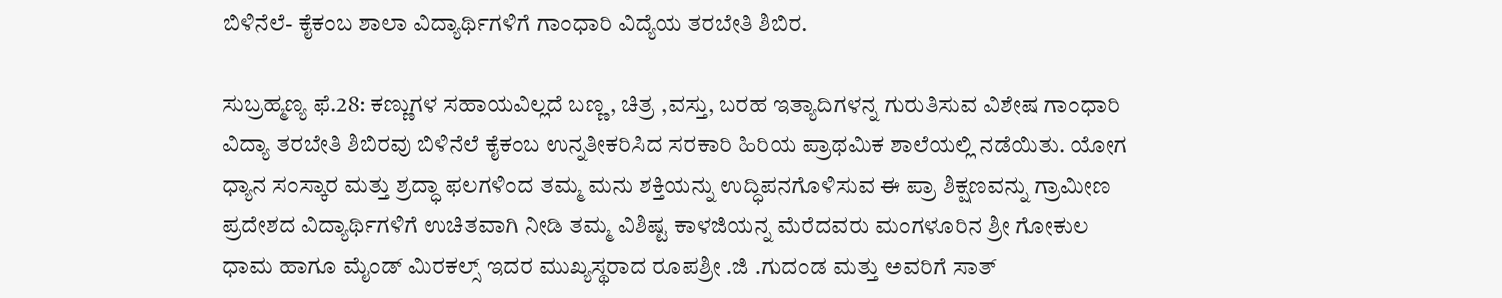ಬಿಳಿನೆಲೆ- ಕೈಕಂಬ ಶಾಲಾ ವಿದ್ಯಾರ್ಥಿಗಳಿಗೆ ಗಾಂಧಾರಿ ವಿದ್ಯೆಯ ತರಬೇತಿ ಶಿಬಿರ.

ಸುಬ್ರಹ್ಮಣ್ಯ ಫೆ.28: ಕಣ್ಣುಗಳ ಸಹಾಯವಿಲ್ಲದೆ ಬಣ್ಣ, ಚಿತ್ರ ,ವಸ್ತು, ಬರಹ ಇತ್ಯಾದಿಗಳನ್ನ ಗುರುತಿಸುವ ವಿಶೇಷ ಗಾಂಧಾರಿ ವಿದ್ಯಾ ತರಬೇತಿ ಶಿಬಿರವು ಬಿಳಿನೆಲೆ ಕೈಕಂಬ ಉನ್ನತೀಕರಿಸಿದ ಸರಕಾರಿ ಹಿರಿಯ ಪ್ರಾಥಮಿಕ ಶಾಲೆಯಲ್ಲಿ ನಡೆಯಿತು. ಯೋಗ ಧ್ಯಾನ ಸಂಸ್ಕಾರ ಮತ್ತು ಶ್ರದ್ಧಾ ಫಲಗಳಿಂದ ತಮ್ಮ ಮನು ಶಕ್ತಿಯನ್ನು ಉದ್ಧಿಪನಗೊಳಿಸುವ ಈ ಪ್ರಾ ಶಿಕ್ಷಣವನ್ನು ಗ್ರಾಮೀಣ ಪ್ರದೇಶದ ವಿದ್ಯಾರ್ಥಿಗಳಿಗೆ ಉಚಿತವಾಗಿ ನೀಡಿ ತಮ್ಮ ವಿಶಿಷ್ಟ ಕಾಳಜಿಯನ್ನ ಮೆರೆದವರು ಮಂಗಳೂರಿನ ಶ್ರೀ ಗೋಕುಲ ಧಾಮ ಹಾಗೂ ಮೈಂಡ್ ಮಿರಕಲ್ಸ್ ಇದರ ಮುಖ್ಯಸ್ಥರಾದ ರೂಪಶ್ರೀ .ಜಿ .ಗುದಂಡ ಮತ್ತು ಅವರಿಗೆ ಸಾತ್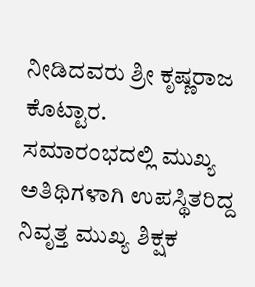ನೀಡಿದವರು ಶ್ರೀ ಕೃಷ್ಣರಾಜ ಕೊಟ್ಟಾರ.
ಸಮಾರಂಭದಲ್ಲಿ ಮುಖ್ಯ ಅತಿಥಿಗಳಾಗಿ ಉಪಸ್ಥಿತರಿದ್ದ ನಿವೃತ್ತ ಮುಖ್ಯ ಶಿಕ್ಷಕ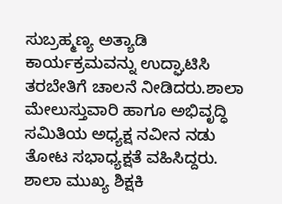ಸುಬ್ರಹ್ಮಣ್ಯ ಅತ್ಯಾಡಿ ಕಾರ್ಯಕ್ರಮವನ್ನು ಉದ್ಘಾಟಿಸಿ ತರಬೇತಿಗೆ ಚಾಲನೆ ನೀಡಿದರು.ಶಾಲಾ ಮೇಲುಸ್ತುವಾರಿ ಹಾಗೂ ಅಭಿವೃದ್ಧಿ ಸಮಿತಿಯ ಅಧ್ಯಕ್ಷ ನವೀನ ನಡು ತೋಟ ಸಭಾಧ್ಯಕ್ಷತೆ ವಹಿಸಿದ್ದರು. ಶಾಲಾ ಮುಖ್ಯ ಶಿಕ್ಷಕಿ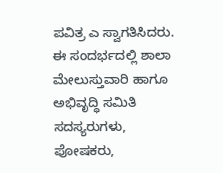ಪವಿತ್ರ ಎ ಸ್ವಾಗತಿಸಿದರು. ಈ ಸಂದರ್ಭದಲ್ಲಿ ಶಾಲಾ ಮೇಲುಸ್ತುವಾರಿ ಹಾಗೂ ಅಭಿವೃದ್ಧಿ ಸಮಿತಿ ಸದಸ್ಯರುಗಳು, ಪೋಷಕರು,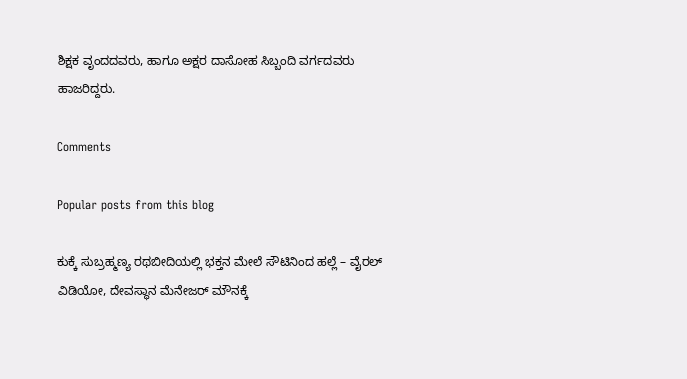ಶಿಕ್ಷಕ ವೃಂದದವರು, ಹಾಗೂ ಅಕ್ಷರ ದಾಸೋಹ ಸಿಬ್ಬಂದಿ ವರ್ಗದವರು ಹಾಜರಿದ್ದರು.

Comments

Popular posts from this blog

ಕುಕ್ಕೆ ಸುಬ್ರಹ್ಮಣ್ಯ ರಥಬೀದಿಯಲ್ಲಿ ಭಕ್ತನ ಮೇಲೆ ಸೌಟಿನಿಂದ ಹಲ್ಲೆ – ವೈರಲ್ ವಿಡಿಯೋ, ದೇವಸ್ಥಾನ ಮೆನೇಜರ್ ಮೌನಕ್ಕೆ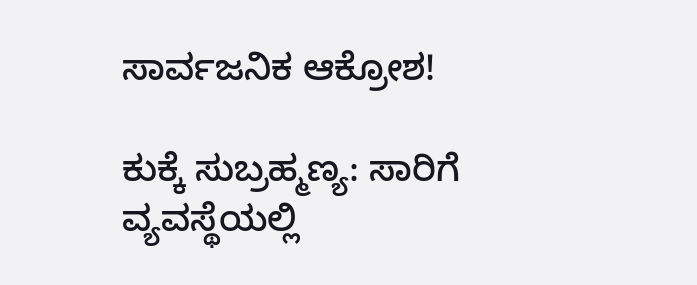ಸಾರ್ವಜನಿಕ ಆಕ್ರೋಶ!

ಕುಕ್ಕೆ ಸುಬ್ರಹ್ಮಣ್ಯ: ಸಾರಿಗೆ ವ್ಯವಸ್ಥೆಯಲ್ಲಿ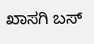ಖಾಸಗಿ ಬಸ್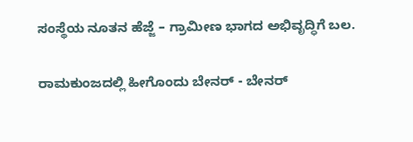ಸಂಸ್ಥೆಯ ನೂತನ ಹೆಜ್ಜೆ – ಗ್ರಾಮೀಣ ಭಾಗದ ಅಭಿವೃದ್ಧಿಗೆ ಬಲ.

ರಾಮಕುಂಜದಲ್ಲಿ ಹೀಗೊಂದು ಬೇನರ್ - ಬೇನರ್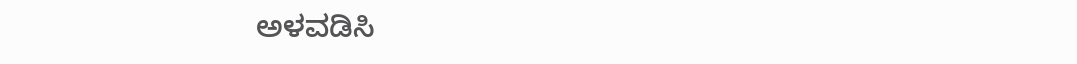ಅಳವಡಿಸಿ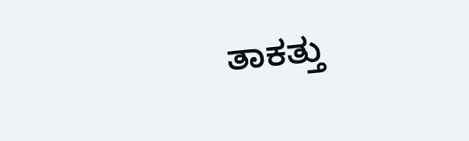ತಾಕತ್ತು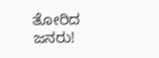ತೋರಿದ ಜನರು!